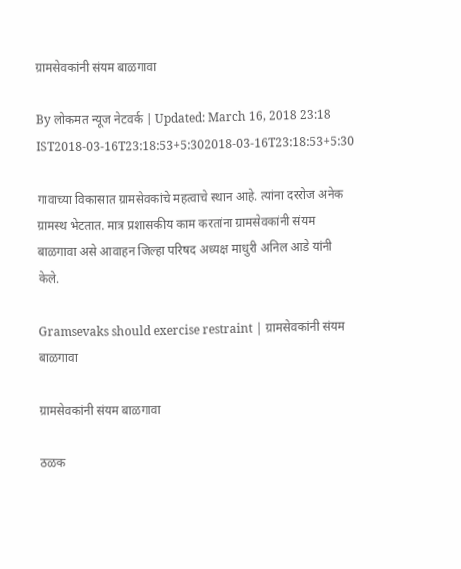ग्रामसेवकांनी संयम बाळगावा

By लोकमत न्यूज नेटवर्क | Updated: March 16, 2018 23:18 IST2018-03-16T23:18:53+5:302018-03-16T23:18:53+5:30

गावाच्या विकासात ग्रामसेवकांचे महत्वाचे स्थान आहे. त्यांना दररोज अनेक ग्रामस्थ भेटतात. मात्र प्रशासकीय काम करतांना ग्रामसेवकांनी संयम बाळगावा असे आवाहन जिल्हा परिषद अध्यक्ष माधुरी अनिल आडे यांनी केले.

Gramsevaks should exercise restraint | ग्रामसेवकांनी संयम बाळगावा

ग्रामसेवकांनी संयम बाळगावा

ठळक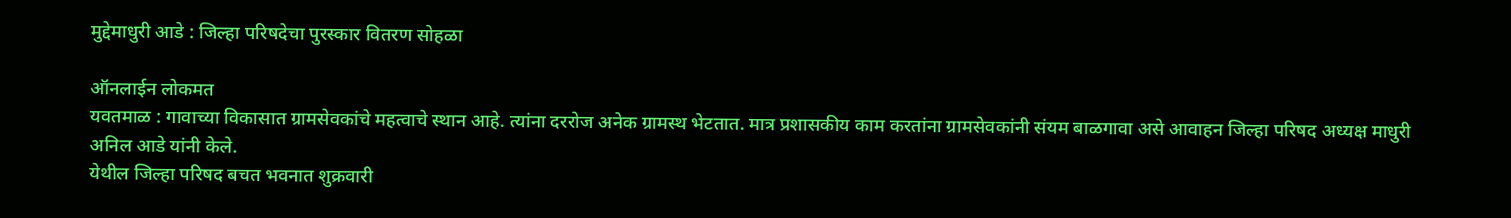मुद्देमाधुरी आडे : जिल्हा परिषदेचा पुरस्कार वितरण सोहळा

ऑनलाईन लोकमत
यवतमाळ : गावाच्या विकासात ग्रामसेवकांचे महत्वाचे स्थान आहे. त्यांना दररोज अनेक ग्रामस्थ भेटतात. मात्र प्रशासकीय काम करतांना ग्रामसेवकांनी संयम बाळगावा असे आवाहन जिल्हा परिषद अध्यक्ष माधुरी अनिल आडे यांनी केले.
येथील जिल्हा परिषद बचत भवनात शुक्रवारी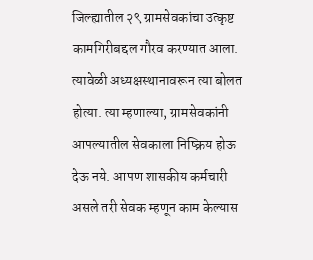जिल्ह्यातील २९ ग्रामसेवकांचा उत्कृष्ट कामगिरीबद्दल गौरव करण्यात आला. त्यावेळी अध्यक्षस्थानावरून त्या बोलत होत्या. त्या म्हणाल्या, ग्रामसेवकांनी आपल्यातील सेवकाला निष्क्रिय होऊ देऊ नये. आपण शासकीय कर्मचारी असले तरी सेवक म्हणून काम केल्यास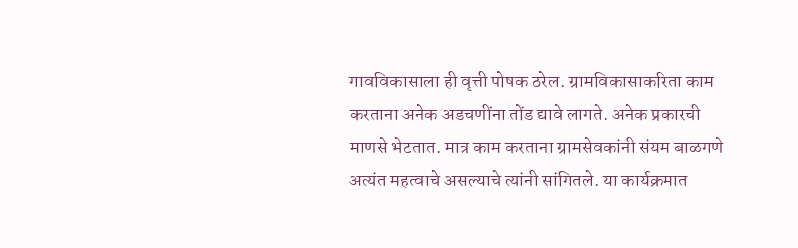गावविकासाला ही वृत्ती पोषक ठरेल. ग्रामविकासाकरिता काम करताना अनेक अडचणींना तोंड द्यावे लागते. अनेक प्रकारची माणसे भेटतात. मात्र काम करताना ग्रामसेवकांनी संयम बाळगणे अत्यंत महत्वाचे असल्याचे त्यांनी सांगितले. या कार्यक्रमात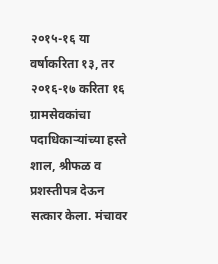२०१५-१६ या वर्षाकरिता १३, तर २०१६-१७ करिता १६ ग्रामसेवकांचा पदाधिकाऱ्यांच्या हस्ते शाल, श्रीफळ व प्रशस्तीपत्र देऊन सत्कार केला. मंचावर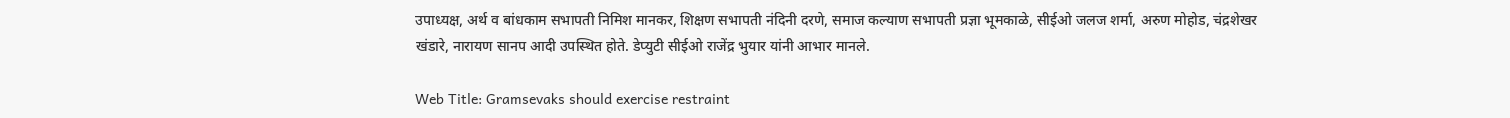उपाध्यक्ष, अर्थ व बांधकाम सभापती निमिश मानकर, शिक्षण सभापती नंदिनी दरणे, समाज कल्याण सभापती प्रज्ञा भूमकाळे, सीईओ जलज शर्मा, अरुण मोहोड, चंद्रशेखर खंडारे, नारायण सानप आदी उपस्थित होते. डेप्युटी सीईओ राजेंद्र भुयार यांनी आभार मानले.

Web Title: Gramsevaks should exercise restraint